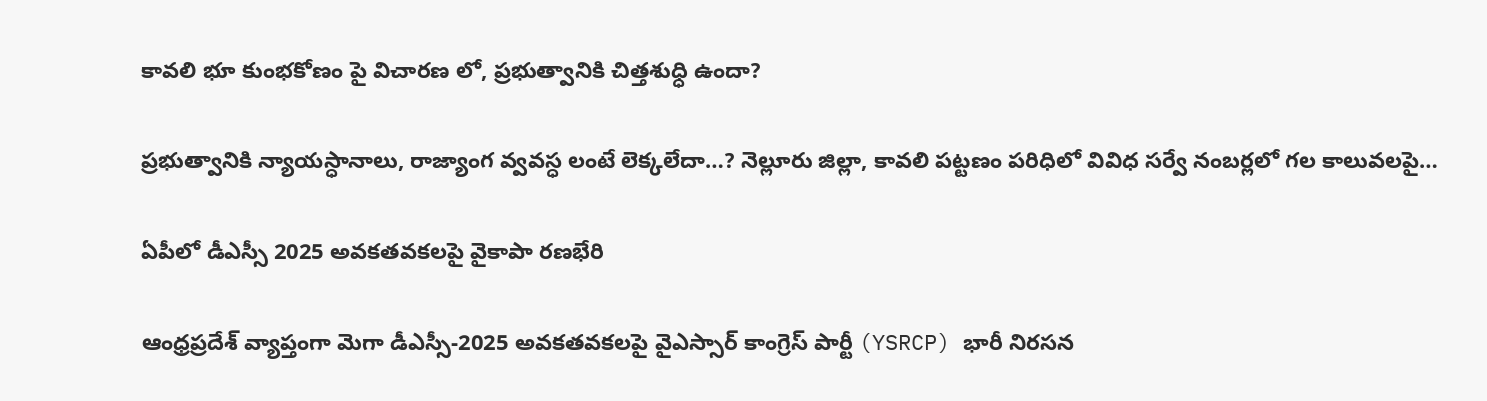కావలి భూ కుంభకోణం పై విచారణ లో, ప్రభుత్వానికి చిత్తశుధ్ధి ఉందా?

ప్రభుత్వానికి న్యాయస్ధానాలు, రాజ్యాంగ వ్వవస్ధ లంటే లెక్కలేదా…? నెల్లూరు జిల్లా, కావలి పట్టణం పరిధిలో వివిధ సర్వే నంబర్లలో గల కాలువలపై…

ఏపీలో డీఎస్సీ 2025 అవకతవకలపై వైకాపా రణభేరి

ఆంధ్రప్రదేశ్ వ్యాప్తంగా మెగా డీఎస్సీ-2025 అవకతవకలపై వైఎస్సార్ కాంగ్రెస్ పార్టీ (YSRCP) భారీ నిరసన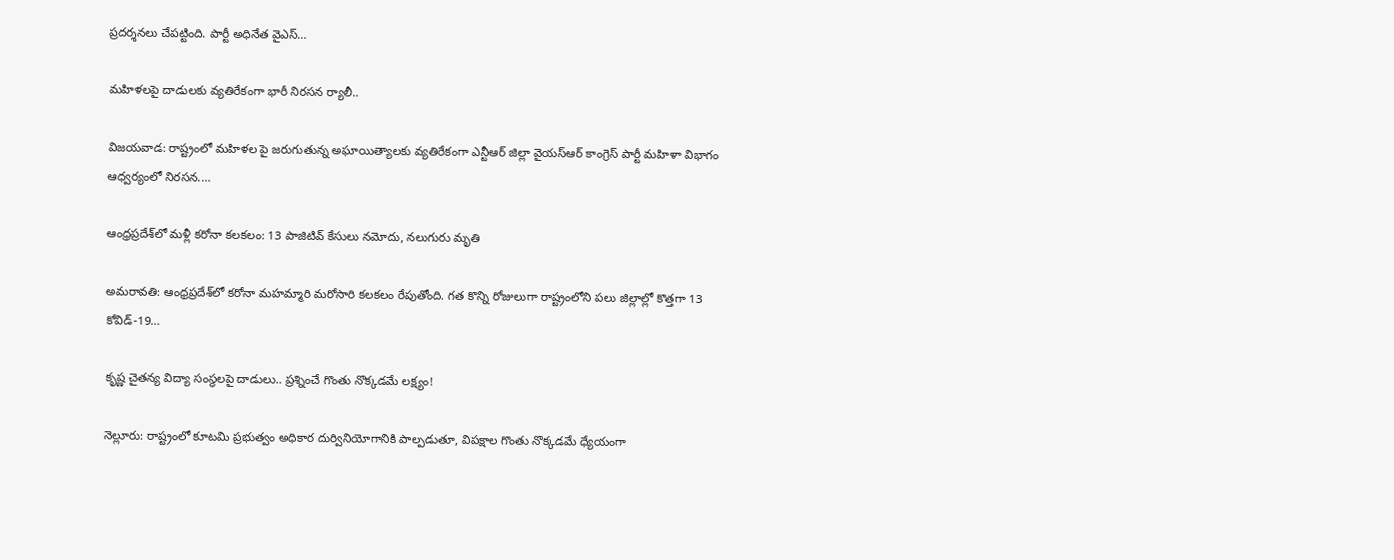ప్రదర్శనలు చేపట్టింది. పార్టీ అధినేత వైఎస్…

మహిళలపై దాడులకు వ్యతిరేకంగా భారీ నిరసన ర్యాలీ..

విజయవాడ: రాష్ట్రంలో మహిళల పై జరుగుతున్న అఘాయిత్యాలకు వ్యతిరేకంగా ఎన్టీఆర్ జిల్లా వైయస్ఆర్ కాంగ్రెస్ పార్టీ మహిళా విభాగం ఆధ్వర్యంలో నిరసన.…

ఆంధ్రప్రదేశ్‌లో మళ్లీ కరోనా కలకలం: 13 పాజిటివ్ కేసులు నమోదు, నలుగురు మృతి

అమరావతి: ఆంధ్రప్రదేశ్‌లో కరోనా మహమ్మారి మరోసారి కలకలం రేపుతోంది. గత కొన్ని రోజులుగా రాష్ట్రంలోని పలు జిల్లాల్లో కొత్తగా 13 కోవిడ్-19…

కృష్ణ చైతన్య విద్యా సంస్థలపై దాడులు.. ప్రశ్నించే గొంతు నొక్కడమే లక్ష్యం!

నెల్లూరు: రాష్ట్రంలో కూటమి ప్రభుత్వం అధికార దుర్వినియోగానికి పాల్పడుతూ, విపక్షాల గొంతు నొక్కడమే ధ్యేయంగా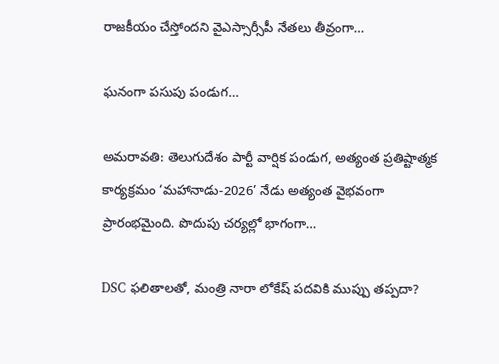రాజకీయం చేస్తోందని వైఎస్సార్సీపీ నేతలు తీవ్రంగా…

ఘనంగా పసుపు పండుగ…

అమరావతి: తెలుగుదేశం పార్టీ వార్షిక పండుగ, అత్యంత ప్రతిష్టాత్మక కార్యక్రమం ‘మహానాడు-2026’ నేడు అత్యంత వైభవంగా ప్రారంభమైంది. పొదుపు చర్యల్లో భాగంగా…

DSC ఫలితాలతో, మంత్రి నారా లోకేష్ పదవికి ముప్పు తప్పదా?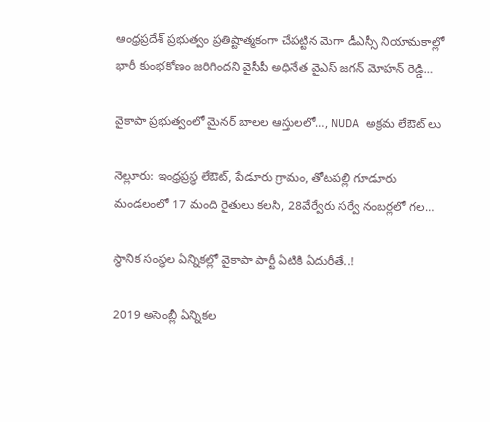ఆంధ్రప్రదేశ్ ప్రభుత్వం ప్రతిష్టాత్మకంగా చేపట్టిన మెగా డీఎస్సీ నియామకాల్లో భారీ కుంభకోణం జరిగిందని వైసీపీ అధినేత వైఎస్ జగన్ మోహన్ రెడ్డి…

వైకాపా ప్రభుత్వంలో మైనర్ బాలల ఆస్తులలో…, NUDA అక్రమ లేఔట్ లు

నెల్లూరు: ఇంధ్రప్రస్ధ లేఔట్, పేడూరు గ్రామం, తోటపల్లి గూడూరు మండలంలో 17 మంది రైతులు కలసి, 28వేర్వేరు సర్వే నంబర్లలో గల…

స్ధానిక సంస్ధల ఏన్నికల్లో వైకాపా పార్టీ ఏటికి ఏదురీతే..!

2019 అసెంబ్లీ ఏన్నికల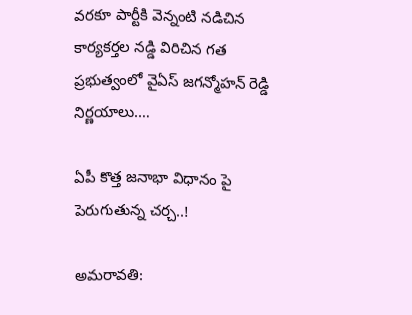వరకూ పార్టీకి వెన్నంటి నడిచిన కార్యకర్తల నడ్డి విరిచిన గత ప్రభుత్వంలో వైఏస్ జగన్మోహన్ రెడ్డి నిర్ణయాలు.…

ఏపీ కొత్త జనాభా విధానం పై పెరుగుతున్న చర్చ..!

అమరావతి: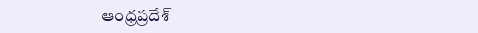ఆంధ్రప్రదేశ్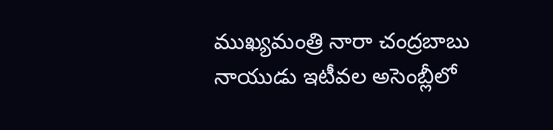ముఖ్యమంత్రి నారా చంద్రబాబు నాయుడు ఇటీవల అసెంబ్లీలో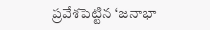ప్రవేశపెట్టిన ‘జనాభా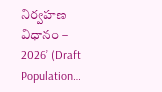నిర్వహణ విధానం – 2026’ (Draft Population…